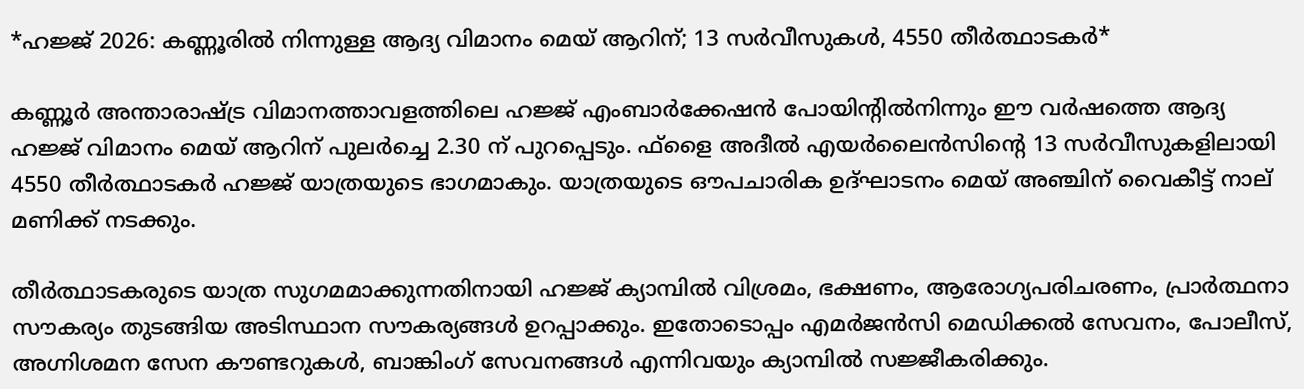*ഹജ്ജ് 2026: കണ്ണൂരില്‍ നിന്നുള്ള ആദ്യ വിമാനം മെയ് ആറിന്; 13 സര്‍വീസുകൾ, 4550 തീർത്ഥാടകർ*

കണ്ണൂര്‍ അന്താരാഷ്ട്ര വിമാനത്താവളത്തിലെ ഹജ്ജ് എംബാര്‍ക്കേഷന്‍ പോയിന്റില്‍നിന്നും ഈ വര്‍ഷത്തെ ആദ്യ ഹജ്ജ് വിമാനം മെയ് ആറിന് പുലര്‍ച്ചെ 2.30 ന് പുറപ്പെടും. ഫ്‌ളൈ അദീല്‍ എയര്‍ലൈന്‍സിന്റെ 13 സര്‍വീസുകളിലായി 4550 തീര്‍ത്ഥാടകര്‍ ഹജ്ജ് യാത്രയുടെ ഭാഗമാകും. യാത്രയുടെ ഔപചാരിക ഉദ്ഘാടനം മെയ് അഞ്ചിന് വൈകീട്ട് നാല് മണിക്ക് നടക്കും.

തീര്‍ത്ഥാടകരുടെ യാത്ര സുഗമമാക്കുന്നതിനായി ഹജ്ജ് ക്യാമ്പില്‍ വിശ്രമം, ഭക്ഷണം, ആരോഗ്യപരിചരണം, പ്രാര്‍ത്ഥനാ സൗകര്യം തുടങ്ങിയ അടിസ്ഥാന സൗകര്യങ്ങള്‍ ഉറപ്പാക്കും. ഇതോടൊപ്പം എമര്‍ജന്‍സി മെഡിക്കല്‍ സേവനം, പോലീസ്, അഗ്നിശമന സേന കൗണ്ടറുകള്‍, ബാങ്കിംഗ് സേവനങ്ങള്‍ എന്നിവയും ക്യാമ്പില്‍ സജ്ജീകരിക്കും.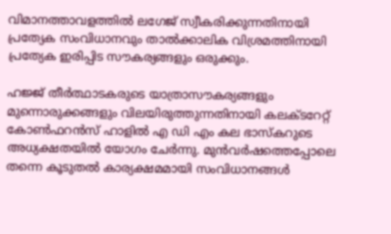വിമാനത്താവളത്തില്‍ ലഗേജ് സ്വീകരിക്കുന്നതിനായി പ്രത്യേക സംവിധാനവും താല്‍ക്കാലിക വിശ്രമത്തിനായി പ്രത്യേക ഇരിപ്പിട സൗകര്യങ്ങളും ഒരുക്കും.

ഹജ്ജ് തീര്‍ത്ഥാടകരുടെ യാത്രാസൗകര്യങ്ങളും മുന്നൊരുക്കങ്ങളും വിലയിരുത്തുന്നതിനായി കലക്ടറേറ്റ് കോണ്‍ഫറന്‍സ് ഹാളില്‍ എ ഡി എം കല ഭാസ്‌കറുടെ അധ്യക്ഷതയില്‍ യോഗം ചേര്‍ന്നു. മുന്‍വര്‍ഷത്തെപ്പോലെ തന്നെ കൂടുതല്‍ കാര്യക്ഷമമായി സംവിധാനങ്ങള്‍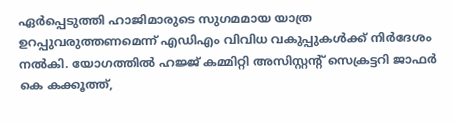ഏര്‍പ്പെടുത്തി ഹാജിമാരുടെ സുഗമമായ യാത്ര ഉറപ്പുവരുത്തണമെന്ന് എഡിഎം വിവിധ വകുപ്പുകള്‍ക്ക് നിര്‍ദേശം നല്‍കി. യോഗത്തില്‍ ഹജ്ജ് കമ്മിറ്റി അസിസ്റ്റന്റ് സെക്രട്ടറി ജാഫര്‍ കെ കക്കൂത്ത്,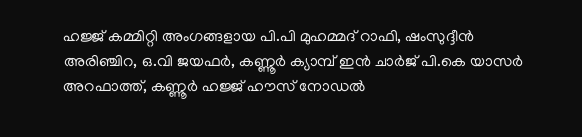ഹജ്ജ് കമ്മിറ്റി അംഗങ്ങളായ പി.പി മുഹമ്മദ് റാഫി, ഷംസുദ്ദീന്‍ അരിഞ്ചിറ, ഒ.വി ജയഫര്‍, കണ്ണൂര്‍ ക്യാമ്പ് ഇന്‍ ചാര്‍ജ് പി.കെ യാസര്‍ അറഫാത്ത്, കണ്ണൂര്‍ ഹജ്ജ് ഹൗസ് നോഡല്‍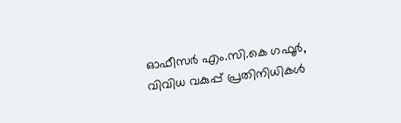ഓഫീസര്‍ എം.സി.കെ ഗഫൂര്‍, വിവിധ വകുപ്പ് പ്രതിനിധികള്‍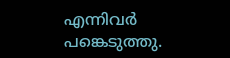എന്നിവര്‍ പങ്കെടുത്തു.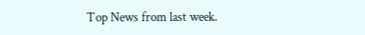Top News from last week.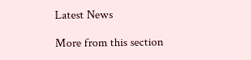Latest News

More from this section